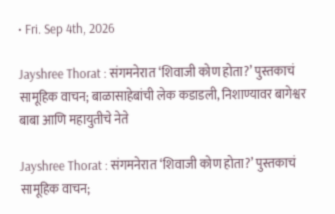• Fri. Sep 4th, 2026

Jayshree Thorat : संगमनेरात ‘शिवाजी कोण होता?’ पुस्तकाचं सामूहिक वाचन; बाळासाहेबांची लेक कडाडली, निशाण्यावर बागेश्वर बाबा आणि महायुतीचे नेते

Jayshree Thorat : संगमनेरात ‘शिवाजी कोण होता?’ पुस्तकाचं सामूहिक वाचन;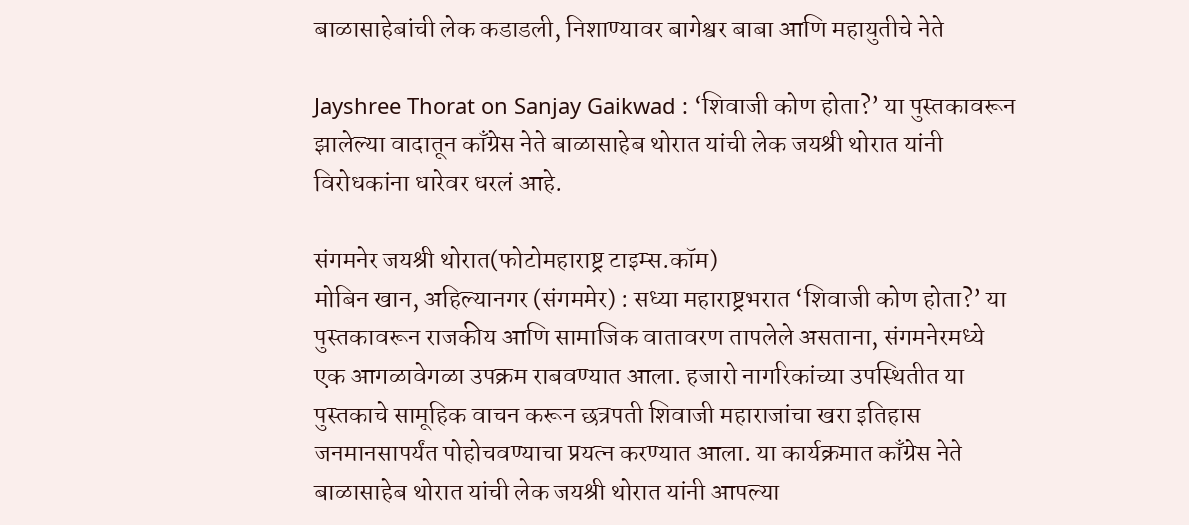बाळासाहेबांची लेक कडाडली, निशाण्यावर बागेश्वर बाबा आणि महायुतीचे नेते

Jayshree Thorat on Sanjay Gaikwad : ‘शिवाजी कोण होता?’ या पुस्तकावरून झालेल्या वादातून काँग्रेस नेते बाळासाहेब थोरात यांची लेक जयश्री थोरात यांनी विरोधकांना धारेवर धरलं आहे.

संगमनेर जयश्री थोरात(फोटोमहाराष्ट्र टाइम्स.कॉम)
मोबिन खान, अहिल्यानगर (संगममेर) : सध्या महाराष्ट्रभरात ‘शिवाजी कोण होता?’ या पुस्तकावरून राजकीय आणि सामाजिक वातावरण तापलेले असताना, संगमनेरमध्ये एक आगळावेगळा उपक्रम राबवण्यात आला. हजारो नागरिकांच्या उपस्थितीत या पुस्तकाचे सामूहिक वाचन करून छत्रपती शिवाजी महाराजांचा खरा इतिहास जनमानसापर्यंत पोहोचवण्याचा प्रयत्न करण्यात आला. या कार्यक्रमात काँग्रेस नेते बाळासाहेब थोरात यांची लेक जयश्री थोरात यांनी आपल्या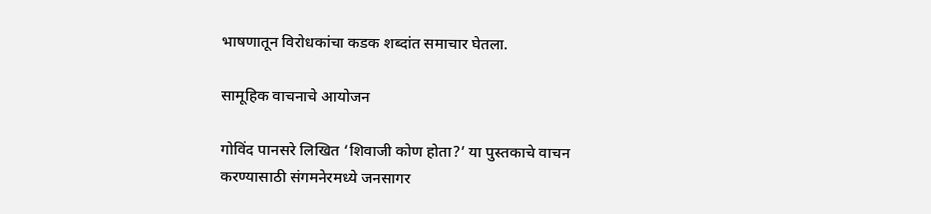भाषणातून विरोधकांचा कडक शब्दांत समाचार घेतला.

सामूहिक वाचनाचे आयोजन

गोविंद पानसरे लिखित ‘शिवाजी कोण होता?’ या पुस्तकाचे वाचन करण्यासाठी संगमनेरमध्ये जनसागर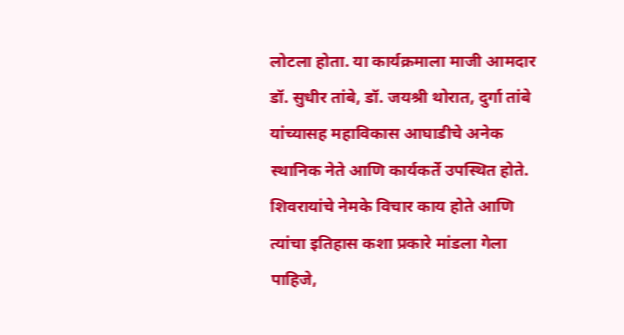लोटला होता. या कार्यक्रमाला माजी आमदार डॉ. सुधीर तांबे, डॉ. जयश्री थोरात, दुर्गा तांबे यांच्यासह महाविकास आघाडीचे अनेक स्थानिक नेते आणि कार्यकर्ते उपस्थित होते. शिवरायांचे नेमके विचार काय होते आणि त्यांचा इतिहास कशा प्रकारे मांडला गेला पाहिजे,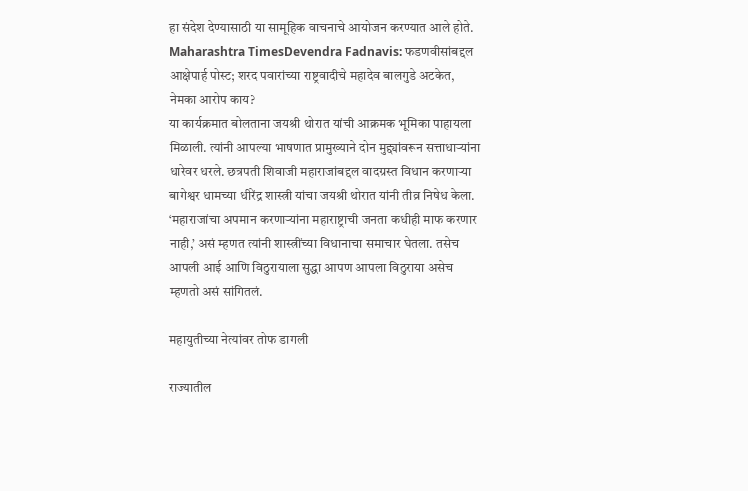हा संदेश देण्यासाठी या सामूहिक वाचनाचे आयोजन करण्यात आले होते.
Maharashtra TimesDevendra Fadnavis: फडणवीसांबद्दल आक्षेपार्ह पोस्ट; शरद पवारांच्या राष्ट्रवादीचे महादेव बालगुडे अटकेत, नेमका आरोप काय?
या कार्यक्रमात बोलताना जयश्री थोरात यांची आक्रमक भूमिका पाहायला मिळाली. त्यांनी आपल्या भाषणात प्रामुख्याने दोन मुद्द्यांवरून सत्ताधाऱ्यांना धारेवर धरले. छत्रपती शिवाजी महाराजांबद्दल वादग्रस्त विधान करणाऱ्या बागेश्वर धामच्या धीरेंद्र शास्त्री यांचा जयश्री थोरात यांनी तीव्र निषेध केला. ‘महाराजांचा अपमान करणाऱ्यांना महाराष्ट्राची जनता कधीही माफ करणार नाही,’ असं म्हणत त्यांनी शास्त्रींच्या विधानाचा समाचार घेतला. तसेच आपली आई आणि विठुरायाला सुद्धा आपण आपला विठुराया असेच म्हणतो असं सांगितलं.

महायुतीच्या नेत्यांवर तोफ डागली

राज्यातील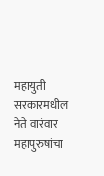महायुती सरकारमधील नेते वारंवार महापुरुषांचा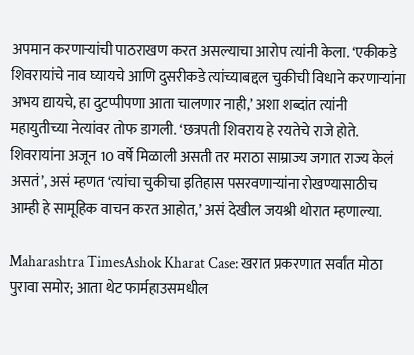अपमान करणाऱ्यांची पाठराखण करत असल्याचा आरोप त्यांनी केला. ‘एकीकडे शिवरायांचे नाव घ्यायचे आणि दुसरीकडे त्यांच्याबद्दल चुकीची विधाने करणाऱ्यांना अभय द्यायचे, हा दुटप्पीपणा आता चालणार नाही,’ अशा शब्दांत त्यांनी महायुतीच्या नेत्यांवर तोफ डागली. ‘छत्रपती शिवराय हे रयतेचे राजे होते. शिवरायांना अजून 10 वर्षे मिळाली असती तर मराठा साम्राज्य जगात राज्य केलं असतं’, असं म्हणत ‘त्यांचा चुकीचा इतिहास पसरवणाऱ्यांना रोखण्यासाठीच आम्ही हे सामूहिक वाचन करत आहोत,’ असं देखील जयश्री थोरात म्हणाल्या.

Maharashtra TimesAshok Kharat Case: खरात प्रकरणात सर्वांत मोठा पुरावा समोर; आता थेट फार्महाउसमधील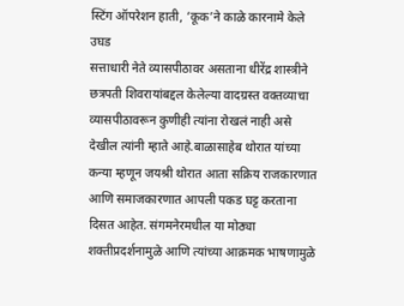स्टिंग ऑपरेशन हाती, ‘कूक’ने काळे कारनामे केले उघड
सत्ताधारी नेते व्यासपीठावर असताना धीरेंद्र शास्त्रीने छत्रपती शिवरायांबद्दल केलेल्या वादग्रस्त वक्तव्याचा व्यासपीठावरून कुणीही त्यांना रोखलं नाही असे देखील त्यांनी म्हाते आहे.बाळासाहेब थोरात यांच्या कन्या म्हणून जयश्री थोरात आता सक्रिय राजकारणात आणि समाजकारणात आपली पकड घट्ट करताना दिसत आहेत. संगमनेरमधील या मोठ्या शक्तीप्रदर्शनामुळे आणि त्यांच्या आक्रमक भाषणामुळे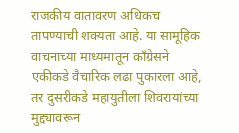राजकीय वातावरण अधिकच तापण्याची शक्यता आहे. या सामूहिक वाचनाच्या माध्यमातून काँग्रेसने एकीकडे वैचारिक लढा पुकारला आहे, तर दुसरीकडे महायुतीला शिवरायांच्या मुद्द्यावरून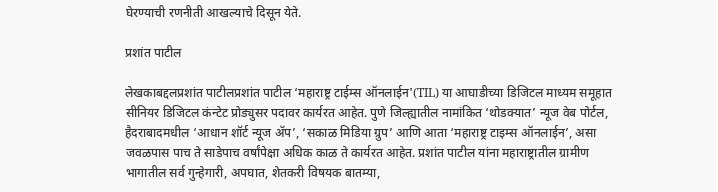घेरण्याची रणनीती आखल्याचे दिसून येते.

प्रशांत पाटील

लेखकाबद्दलप्रशांत पाटीलप्रशांत पाटील ‘महाराष्ट्र टाईम्स ऑनलाईन'(TIL) या आघाडीच्या डिजिटल माध्यम समूहात सीनियर डिजिटल कंन्टेट प्रोड्युसर पदावर कार्यरत आहेत. पुणे जिल्ह्यातील नामांकित ‘थोडक्यात’ न्यूज वेब पोर्टल, हैदराबादमधील ‘आधान शॉर्ट न्यूज ॲप’, ‘सकाळ मिडिया ग्रुप’ आणि आता ‘महाराष्ट्र टाइम्स ऑनलाईन’, असा जवळपास पाच ते साडेपाच वर्षांपेक्षा अधिक काळ ते कार्यरत आहेत. प्रशांत पाटील यांना महाराष्ट्रातील ग्रामीण भागातील सर्व गुन्हेगारी, अपघात, शेतकरी विषयक बातम्या,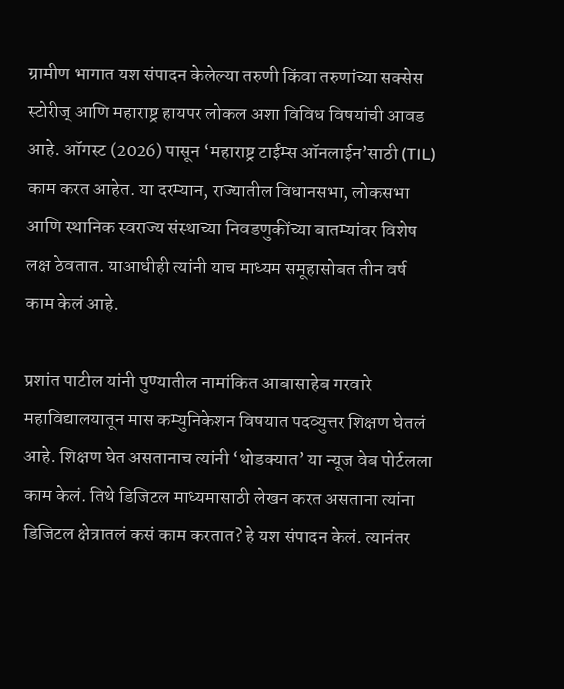ग्रामीण भागात यश संपादन केलेल्या तरुणी किंवा तरुणांच्या सक्सेस स्टोरीज् आणि महाराष्ट्र हायपर लोकल अशा विविध विषयांची आवड आहे. ऑगस्ट (2026) पासून ‘महाराष्ट्र टाईम्स ऑनलाईन’साठी (TIL) काम करत आहेत. या दरम्यान, राज्यातील विधानसभा, लोकसभा आणि स्थानिक स्वराज्य संस्थाच्या निवडणुकींच्या बातम्यांवर विशेष लक्ष ठेवतात. याआधीही त्यांनी याच माध्यम समूहासोबत तीन वर्ष काम केलं आहे.

प्रशांत पाटील यांनी पुण्यातील नामांकित आबासाहेब गरवारे महाविद्यालयातून मास कम्युनिकेशन विषयात पदव्युत्तर शिक्षण घेतलं आहे. शिक्षण घेत असतानाच त्यांनी ‘थोडक्यात’ या न्यूज वेब पोर्टलला काम केलं. तिथे डिजिटल माध्यमासाठी लेखन करत असताना त्यांना डिजिटल क्षेत्रातलं कसं काम करतात? हे यश संपादन केलं. त्यानंतर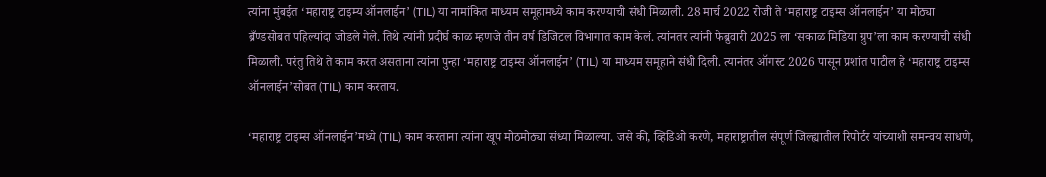त्यांना मुंबईत ‘महाराष्ट्र टाइम्य ऑनलाईन’ (TIL) या नामांकित माध्यम समूहामध्ये काम करण्याची संधी मिळाली. 28 मार्च 2022 रोजी ते ‘महाराष्ट्र टाइम्स ऑनलाईन’ या मोठ्या ब्रँण्डसोबत पहिल्यांदा जोडले गेले. तिथे त्यांनी प्रदीर्घ काळ म्हणजे तीन वर्ष डिजिटल विभागात काम केलं. त्यांनतर त्यांनी फेब्रुवारी 2025 ला ‘सकाळ मिडिया ग्रुप’ला काम करण्याची संधी मिळाली. परंतु तिथे ते काम करत असताना त्यांना पुन्हा ‘महाराष्ट्र टाइम्स ऑनलाईन’ (TIL) या माध्यम समूहाने संधी दिली. त्यानंतर ऑगस्ट 2026 पासून प्रशांत पाटील हे ‘महाराष्ट्र टाइम्स ऑनलाईन’सोबत (TIL) काम करताय.

‘महाराष्ट्र टाइम्स ऑनलाईन’मध्ये (TIL) काम करताना त्यांना खूप मोठमोठ्या संध्या मिळाल्या. जसे की, व्हिडिओ करणे, महाराष्ट्रातील संपूर्ण जिल्ह्यातील रिपोर्टर यांच्याशी समन्वय साधणे,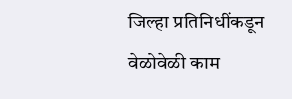जिल्हा प्रतिनिधींकडून वेळोवेळी काम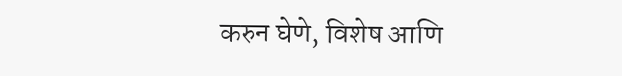करुन घेणे, विशेष आणि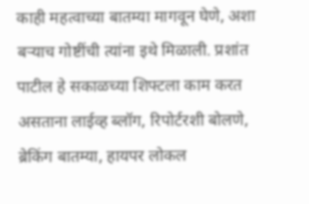काही महत्वाच्या बातम्या मागवून घेणे, अशा बऱ्याच गोष्टींची त्यांना इथे मिळाली. प्रशांत पाटील हे सकाळच्या शिफ्टला काम करत असताना लाईव्ह ब्लॉग, रिपोर्टरशी बोलणे, ब्रेकिंग बातम्या, हायपर लोकल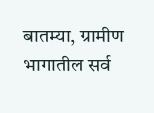बातम्या, ग्रामीण भागातील सर्व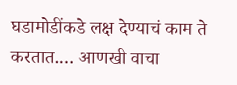घडामोडींकडे लक्ष देण्याचं काम ते करतात.… आणखी वाचा